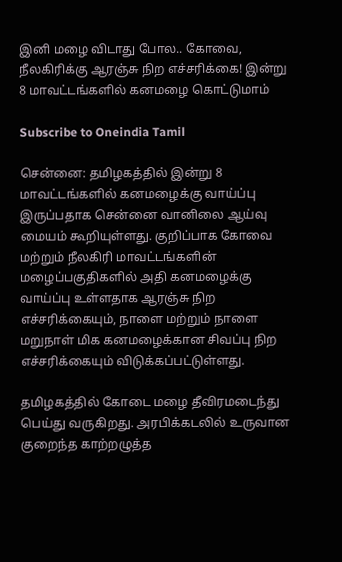இனி மழை விடாது போல.. கோவை, நீலகிரிக்கு ஆரஞ்சு நிற எச்சரிக்கை! இன்று 8 மாவட்டங்களில் கனமழை கொட்டுமாம்

Subscribe to Oneindia Tamil

சென்னை: தமிழகத்தில் இன்று 8 மாவட்டங்களில் கனமழைக்கு வாய்ப்பு இருப்பதாக சென்னை வானிலை ஆய்வு மையம் கூறியுள்ளது. குறிப்பாக கோவை மற்றும் நீலகிரி மாவட்டங்களின் மழைப்பகுதிகளில் அதி கனமழைக்கு வாய்ப்பு உள்ளதாக ஆரஞ்சு நிற எச்சரிக்கையும், நாளை மற்றும் நாளை மறுநாள் மிக கனமழைக்கான சிவப்பு நிற எச்சரிக்கையும் விடுக்கப்பட்டுள்ளது.

தமிழகத்தில் கோடை மழை தீவிரமடைந்து பெய்து வருகிறது. அரபிக்கடலில் உருவான குறைந்த காற்றழுத்த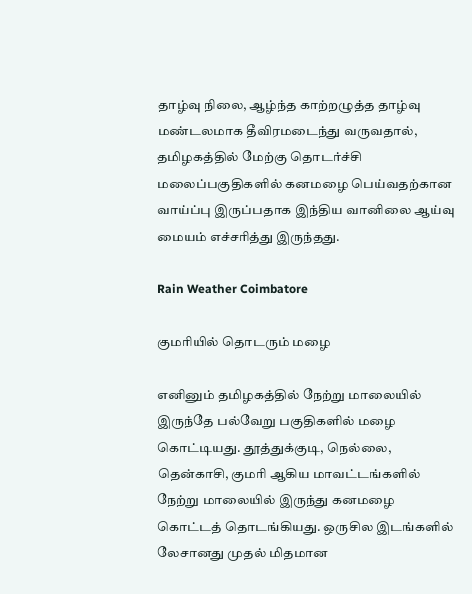தாழ்வு நிலை, ஆழ்ந்த காற்றழுத்த தாழ்வு மண்டலமாக தீவிரமடைந்து வருவதால், தமிழகத்தில் மேற்கு தொடர்ச்சி மலைப்பகுதிகளில் கனமழை பெய்வதற்கான வாய்ப்பு இருப்பதாக இந்திய வானிலை ஆய்வு மையம் எச்சரித்து இருந்தது.

Rain Weather Coimbatore

குமரியில் தொடரும் மழை

எனினும் தமிழகத்தில் நேற்று மாலையில் இருந்தே பல்வேறு பகுதிகளில் மழை கொட்டியது. தூத்துக்குடி, நெல்லை, தென்காசி, குமரி ஆகிய மாவட்டங்களில் நேற்று மாலையில் இருந்து கனமழை கொட்டத் தொடங்கியது. ஒருசில இடங்களில் லேசானது முதல் மிதமான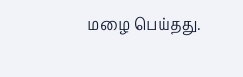மழை பெய்தது.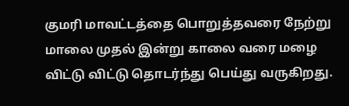குமரி மாவட்டத்தை பொறுத்தவரை நேற்று மாலை முதல் இன்று காலை வரை மழை விட்டு விட்டு தொடர்ந்து பெய்து வருகிறது.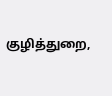குழித்துறை,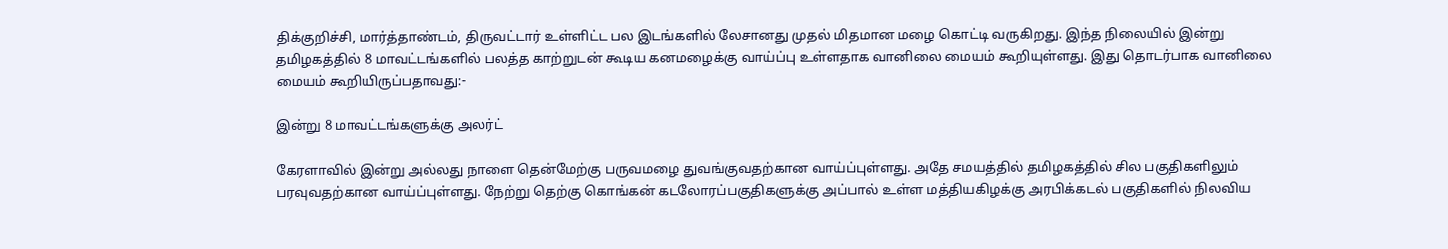திக்குறிச்சி, மார்த்தாண்டம், திருவட்டார் உள்ளிட்ட பல இடங்களில் லேசானது முதல் மிதமான மழை கொட்டி வருகிறது. இந்த நிலையில் இன்று தமிழகத்தில் 8 மாவட்டங்களில் பலத்த காற்றுடன் கூடிய கனமழைக்கு வாய்ப்பு உள்ளதாக வானிலை மையம் கூறியுள்ளது. இது தொடர்பாக வானிலை மையம் கூறியிருப்பதாவது:-

இன்று 8 மாவட்டங்களுக்கு அலர்ட்

கேரளாவில் இன்று அல்லது நாளை தென்மேற்கு பருவமழை துவங்குவதற்கான வாய்ப்புள்ளது. அதே சமயத்தில் தமிழகத்தில் சில பகுதிகளிலும் பரவுவதற்கான வாய்ப்புள்ளது. நேற்று தெற்கு கொங்கன் கடலோரப்பகுதிகளுக்கு அப்பால் உள்ள மத்தியகிழக்கு அரபிக்கடல் பகுதிகளில் நிலவிய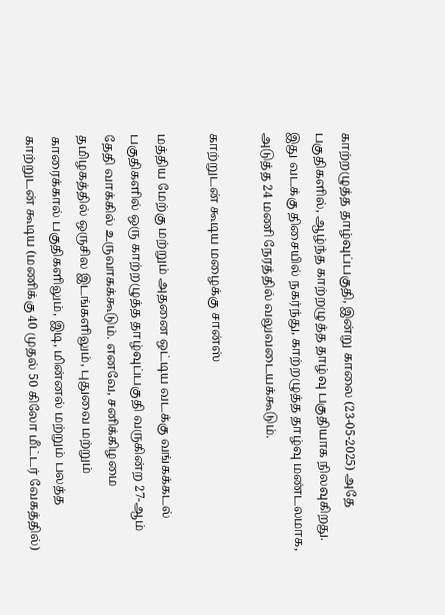காற்றழுத்த தாழ்வுப்பகுதி, இன்று காலை (23-05-2025) அதே பகுதிகளில், ஆழ்ந்த காற்றழுத்த தாழ்வு பகுதியாக நிலவுகிறது. இது வடக்கு திசையில் நகர்ந்து, காற்றழுத்த தாழ்வு மண்டலமாக, அடுத்த 24 மணி நேரத்தில் வலுவடையக்கூடும்.

காற்றுடன் கூடிய மழைக்கு சான்ஸ்

மத்திய மேற்கு மற்றும் அதனை ஒட்டிய வடக்கு வங்கக்கடல் பகுதிகளில் ஒரு காற்றழுத்த தாழ்வுப்பகுதி வருகின்ற 27-ஆம் தேதி வாக்கில் உருவாகக்கூடும். எனவே, சனிக்கிழமை தமிழகத்தில் ஒருசில இடங்களிலும், புதுவை மற்றும் காரைக்கால் பகுதிகளிலும், இடி, மின்னல் மற்றும் பலத்த காற்றுடன் கூடிய (மணிக்கு 40 முதல் 50 கிலோ மீட்டர் வேகத்தில்)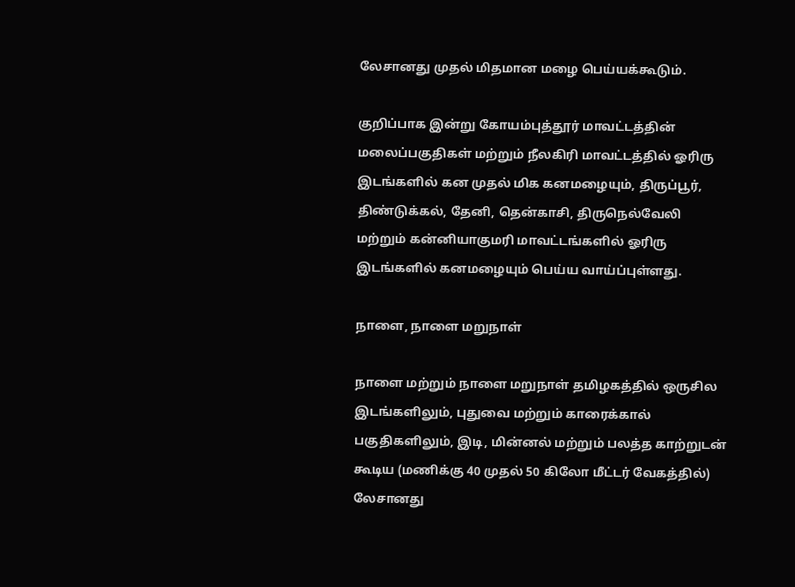லேசானது முதல் மிதமான மழை பெய்யக்கூடும்.

குறிப்பாக இன்று கோயம்புத்தூர் மாவட்டத்தின் மலைப்பகுதிகள் மற்றும் நீலகிரி மாவட்டத்தில் ஓரிரு இடங்களில் கன முதல் மிக கனமழையும், திருப்பூர், திண்டுக்கல், தேனி, தென்காசி, திருநெல்வேலி மற்றும் கன்னியாகுமரி மாவட்டங்களில் ஓரிரு இடங்களில் கனமழையும் பெய்ய வாய்ப்புள்ளது.

நாளை, நாளை மறுநாள்

நாளை மற்றும் நாளை மறுநாள் தமிழகத்தில் ஒருசில இடங்களிலும், புதுவை மற்றும் காரைக்கால் பகுதிகளிலும், இடி, மின்னல் மற்றும் பலத்த காற்றுடன் கூடிய (மணிக்கு 40 முதல் 50 கிலோ மீட்டர் வேகத்தில்) லேசானது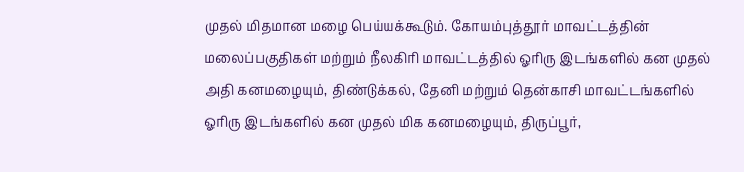முதல் மிதமான மழை பெய்யக்கூடும். கோயம்புத்தூர் மாவட்டத்தின் மலைப்பகுதிகள் மற்றும் நீலகிரி மாவட்டத்தில் ஓரிரு இடங்களில் கன முதல் அதி கனமழையும், திண்டுக்கல், தேனி மற்றும் தென்காசி மாவட்டங்களில் ஓரிரு இடங்களில் கன முதல் மிக கனமழையும், திருப்பூர்,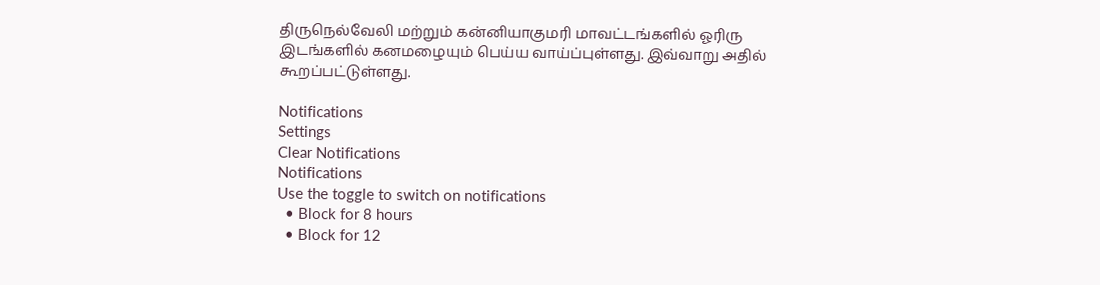திருநெல்வேலி மற்றும் கன்னியாகுமரி மாவட்டங்களில் ஓரிரு இடங்களில் கனமழையும் பெய்ய வாய்ப்புள்ளது. இவ்வாறு அதில் கூறப்பட்டுள்ளது.

Notifications
Settings
Clear Notifications
Notifications
Use the toggle to switch on notifications
  • Block for 8 hours
  • Block for 12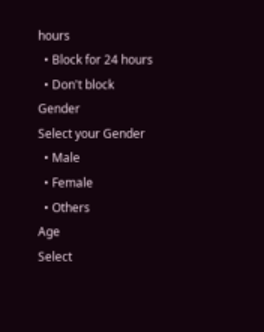hours
  • Block for 24 hours
  • Don't block
Gender
Select your Gender
  • Male
  • Female
  • Others
Age
Select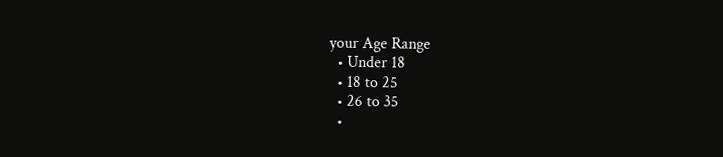your Age Range
  • Under 18
  • 18 to 25
  • 26 to 35
  •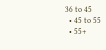36 to 45
  • 45 to 55
  • 55+